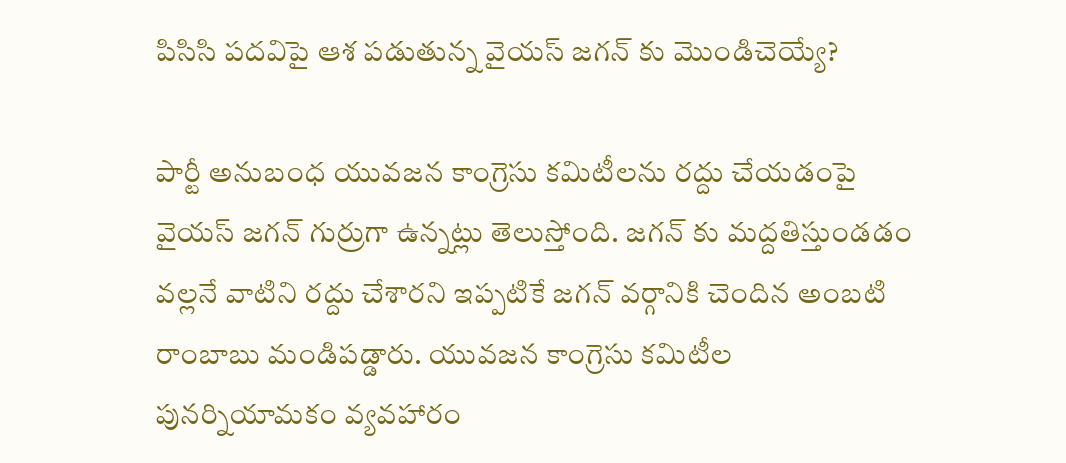పిసిసి పదవిపై ఆశ పడుతున్న వైయస్ జగన్ కు మొండిచెయ్యే?

పార్టీ అనుబంధ యువజన కాంగ్రెసు కమిటీలను రద్దు చేయడంపై వైయస్ జగన్ గుర్రుగా ఉన్నట్లు తెలుస్తోంది. జగన్ కు మద్దతిస్తుండడం వల్లనే వాటిని రద్దు చేశారని ఇప్పటికే జగన్ వర్గానికి చెందిన అంబటి రాంబాబు మండిపడ్డారు. యువజన కాంగ్రెసు కమిటీల పునర్నియామకం వ్యవహారం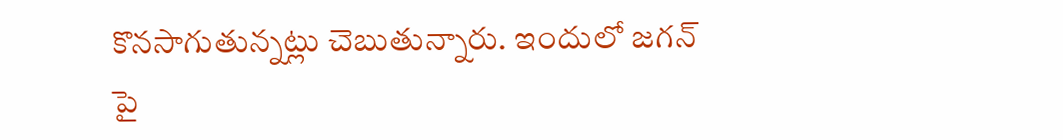కొనసాగుతున్నట్లు చెబుతున్నారు. ఇందులో జగన్ పై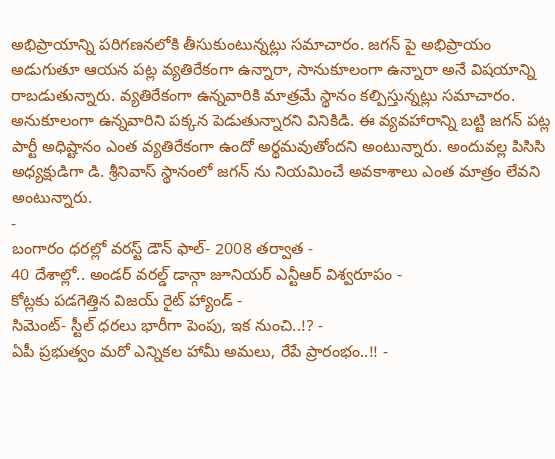అభిప్రాయాన్ని పరిగణనలోకి తీసుకుంటున్నట్లు సమాచారం. జగన్ పై అభిప్రాయం అడుగుతూ ఆయన పట్ల వ్యతిరేకంగా ఉన్నారా, సానుకూలంగా ఉన్నారా అనే విషయాన్ని రాబడుతున్నారు. వ్యతిరేకంగా ఉన్నవారికి మాత్రమే స్థానం కల్పిస్తున్నట్లు సమాచారం. అనుకూలంగా ఉన్నవారిని పక్కన పెడుతున్నారని వినికిడి. ఈ వ్యవహారాన్ని బట్టి జగన్ పట్ల పార్టీ అధిష్టానం ఎంత వ్యతిరేకంగా ఉందో అర్థమవుతోందని అంటున్నారు. అందువల్ల పిసిసి అధ్యక్షుడిగా డి. శ్రీనివాస్ స్థానంలో జగన్ ను నియమించే అవకాశాలు ఎంత మాత్రం లేవని అంటున్నారు.
-
బంగారం ధరల్లో వరస్ట్ డౌన్ ఫాల్- 2008 తర్వాత -
40 దేశాల్లో.. అండర్ వరల్డ్ డాన్గా జూనియర్ ఎన్టీఆర్ విశ్వరూపం -
కోట్లకు పడగెత్తిన విజయ్ రైట్ హ్యాండ్ -
సిమెంట్- స్టీల్ ధరలు భారీగా పెంపు, ఇక నుంచి..!? -
ఏపీ ప్రభుత్వం మరో ఎన్నికల హామీ అమలు, రేపే ప్రారంభం..!! -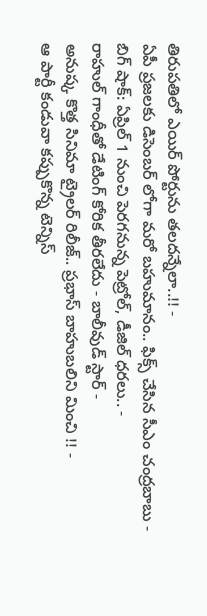తిరుపతిలో ఎయిర్ పోర్టును తలదన్నేలా..!! -
ఏపీ ప్రజలకు డిసెంబర్ లోగా మరో బహుమానం.. ఫిక్స్ చేసిన సీఎం చంద్రబాబు -
బిగ్ షాక్: ఏప్రిల్ 1 నుంచి పెరగనున్న పెట్రోల్, డీజిల్ ధరలు.. -
రాహుల్ గాంధీతో డేటింగ్ కోరిక తీరలేదు - బాలీవుడ్ స్టార్ -
అనుష్క కొత్త సినిమా ట్రైలర్ రిలీజ్.. ప్రభాస్ బాహుబలిని మించి !! -
ఆ పార్టీ కండువా కప్పుకొన్న టెన్నిస్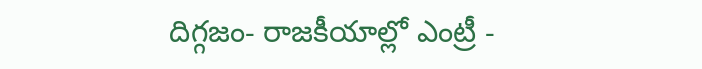దిగ్గజం- రాజకీయాల్లో ఎంట్రీ -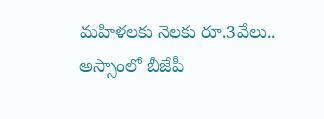మహిళలకు నెలకు రూ.3వేలు.. అస్సాంలో బీజేపీ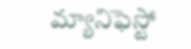మ్యానిఫెస్టో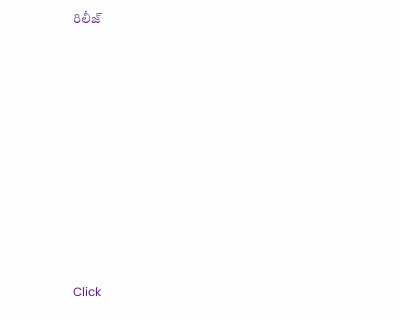రిలీజ్












Click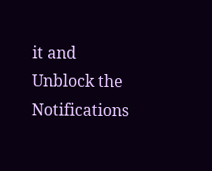it and Unblock the Notifications